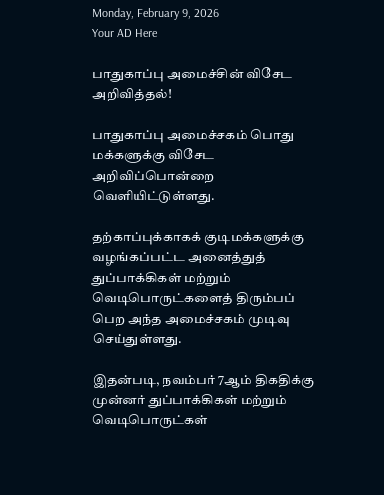Monday, February 9, 2026
Your AD Here

பாதுகாப்பு அமைச்சின் விசேட அறிவித்தல்!

பாதுகாப்பு அமைச்சகம் பொது மக்களுக்கு விசேட அறிவிப்பொன்றை வெளியிட்டுள்ளது.

தற்காப்புக்காகக் குடிமக்களுக்கு வழங்கப்பட்ட அனைத்துத் துப்பாக்கிகள் மற்றும் வெடிபொருட்களைத் திரும்பப் பெற அந்த அமைச்சகம் முடிவு செய்துள்ளது.

இதன்படி, நவம்பர் 7ஆம் திகதிக்கு முன்னர் துப்பாக்கிகள் மற்றும் வெடிபொருட்கள்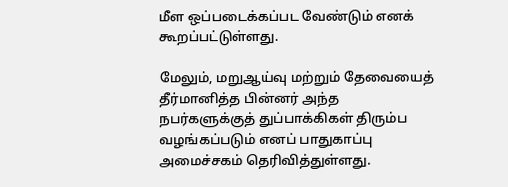மீள ஒப்படைக்கப்பட வேண்டும் எனக் கூறப்பட்டுள்ளது.

மேலும், மறுஆய்வு மற்றும் தேவையைத் தீர்மானித்த பின்னர் அந்த நபர்களுக்குத் துப்பாக்கிகள் திரும்ப வழங்கப்படும் எனப் பாதுகாப்பு அமைச்சகம் தெரிவித்துள்ளது.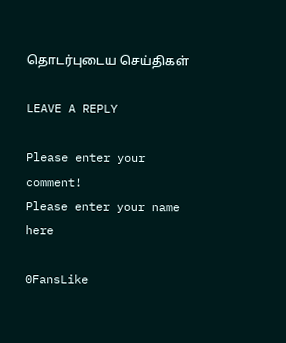தொடர்புடைய செய்திகள்

LEAVE A REPLY

Please enter your comment!
Please enter your name here

0FansLike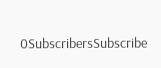0SubscribersSubscribe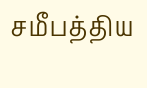சமீபத்திய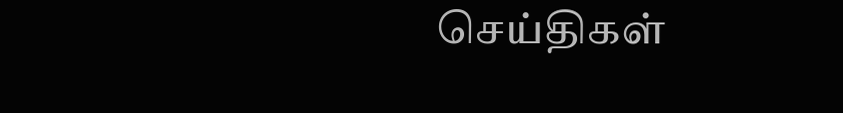செய்திகள்